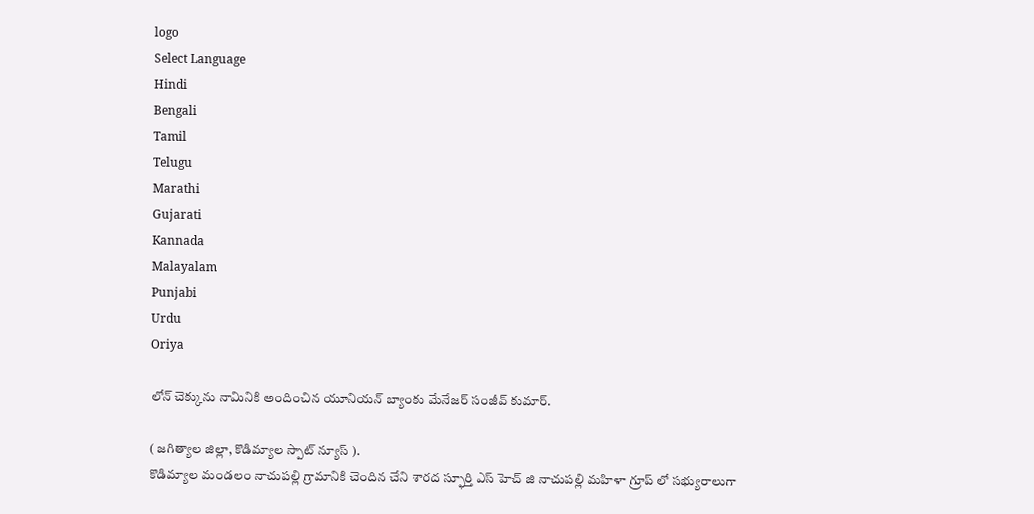logo
Select Language
Hindi
Bengali
Tamil
Telugu
Marathi
Gujarati
Kannada
Malayalam
Punjabi
Urdu
Oriya

లోన్ చెక్కును నామినికి అందించిన యూనియన్ బ్యాంకు మేనేజర్ సంజీవ్ కుమార్.

( జగిత్యాల జిల్లా, కొడిమ్యాల స్పాట్ న్యూస్ ).
కొడిమ్యాల మండలం నాచుపల్లి గ్రామానికి చెందిన చేని శారద స్ఫూర్తి ఎస్ హెచ్ జి నాచుపల్లి మహిళా గ్రూప్ లో సభ్యురాలుగా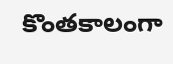కొంతకాలంగా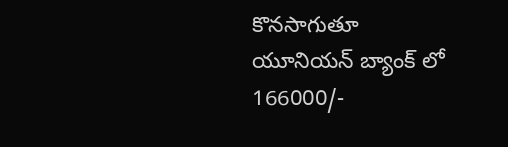కొనసాగుతూ యూనియన్ బ్యాంక్ లో 166000/-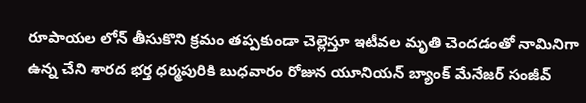రూపాయల లోన్ తీసుకొని క్రమం తప్పకుండా చెల్లెస్తూ ఇటీవల మృతి చెందడంతో నామినిగా ఉన్న చేని శారద భర్త ధర్మపురికి బుధవారం రోజున యూనియన్ బ్యాంక్ మేనేజర్ సంజీవ్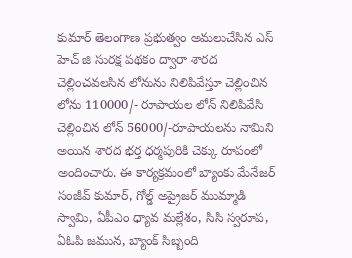కుమార్ తెలంగాణ ప్రభుత్వం అమలుచేసిన ఎస్ హెచ్ జి సురక్ష పథకం ద్వారా శారద చెల్లించవలసిన లోనును నిలిపివేస్తూ చెల్లించిన లోను 110000/- రూపాయల లోన్ నిలిపివేసి చెల్లించిన లోన్ 56000/-రూపాయలను నామిని అయిన శారద భర్త ధర్మపురికి చెక్కు రూపంలో అందించారు. ఈ కార్యక్రమంలో బ్యాంకు మేనేజర్ సంజీవ్ కుమార్, గోల్డ్ అప్రైజర్ ముమ్మాడి స్వామి, ఏపీఎం ధ్యావ మల్లేశం, సిసి స్వరూప, ఏఓపి జమున, బ్యాంక్ సిబ్బంది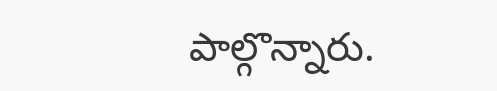పాల్గొన్నారు.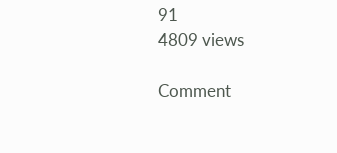91
4809 views

Comment